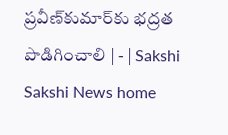ప్రవీణ్‌కుమార్‌కు భద్రత పొడిగించాలి | - | Sakshi
Sakshi News home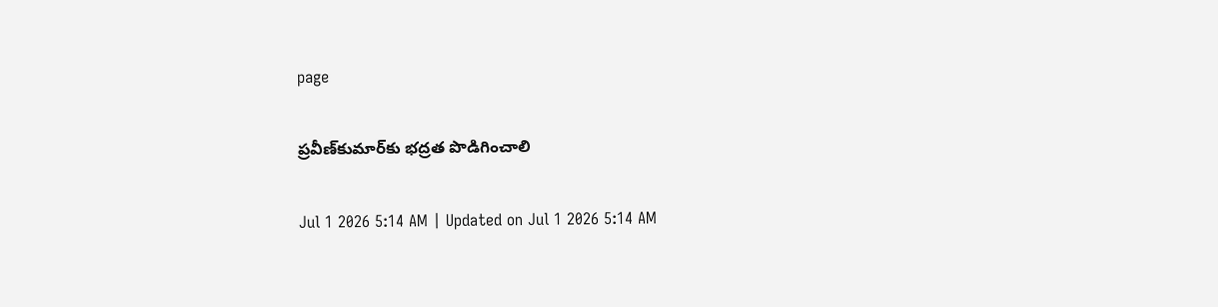page

ప్రవీణ్‌కుమార్‌కు భద్రత పొడిగించాలి

Jul 1 2026 5:14 AM | Updated on Jul 1 2026 5:14 AM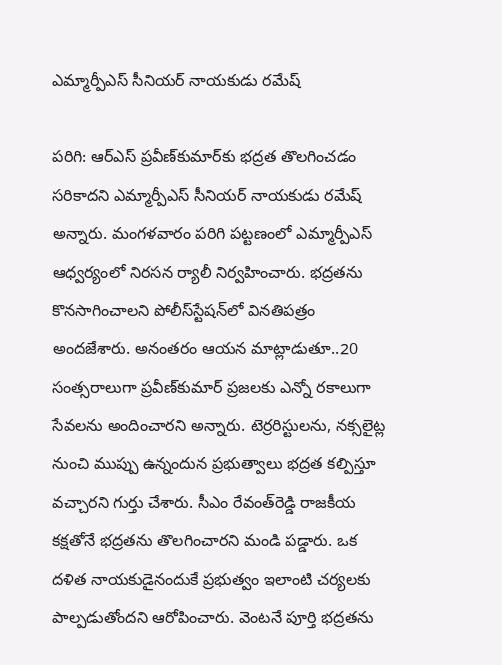ఎమ్మార్పీఎస్‌ సీనియర్‌ నాయకుడు రమేష్‌

పరిగి: ఆర్‌ఎస్‌ ప్రవీణ్‌కుమార్‌కు భద్రత తొలగించడం సరికాదని ఎమ్మార్పీఎస్‌ సీనియర్‌ నాయకుడు రమేష్‌ అన్నారు. మంగళవారం పరిగి పట్టణంలో ఎమ్మార్పీఎస్‌ ఆధ్వర్యంలో నిరసన ర్యాలీ నిర్వహించారు. భద్రతను కొనసాగించాలని పోలీస్‌స్టేషన్‌లో వినతిపత్రం అందజేశారు. అనంతరం ఆయన మాట్లాడుతూ..20 సంత్సరాలుగా ప్రవీణ్‌కుమార్‌ ప్రజలకు ఎన్నో రకాలుగా సేవలను అందించారని అన్నారు. టెర్రరిస్టులను, నక్సలైట్ల నుంచి ముప్పు ఉన్నందున ప్రభుత్వాలు భద్రత కల్పిస్తూ వచ్చారని గుర్తు చేశారు. సీఎం రేవంత్‌రెడ్డి రాజకీయ కక్షతోనే భద్రతను తొలగించారని మండి పడ్డారు. ఒక దళిత నాయకుడైనందుకే ప్రభుత్వం ఇలాంటి చర్యలకు పాల్పడుతోందని ఆరోపించారు. వెంటనే పూర్తి భద్రతను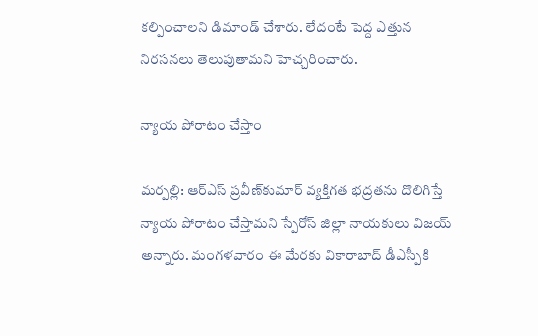కల్పించాలని డిమాండ్‌ చేశారు. లేదంటే పెద్ద ఎత్తున నిరసనలు తెలుపుతామని హెచ్చరించారు.

న్యాయ పోరాటం చేస్తాం

మర్పల్లి: ఆర్‌ఎస్‌ ప్రవీణ్‌కుమార్‌ వ్యక్తిగత భద్రతను దొలిగిస్తే న్యాయ పోరాటం చేస్తామని స్పేరోస్‌ జిల్లా నాయకులు విజయ్‌ అన్నారు. మంగళవారం ఈ మేరకు వికారాబాద్‌ డీఎస్పీకి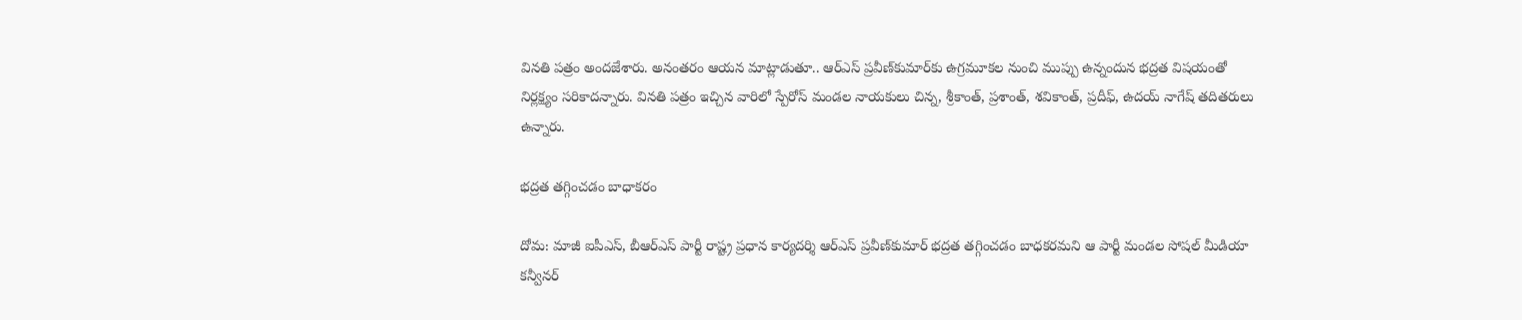వినతి పత్రం అందజేశారు. అనంతరం ఆయన మాట్లాడుతూ.. ఆర్‌ఎస్‌ ప్రవీణ్‌కుమార్‌కు ఉగ్రమూకల నుంచి ముప్పు ఉన్నందున భద్రత విషయంతో నిర్లక్ష్యం సరికాదన్నారు. వినతి పత్రం ఇచ్చిన వారిలో స్పేరోస్‌ మండల నాయకులు చిన్న, శ్రీకాంత్‌, ప్రశాంత్‌, శవికాంత్‌, ప్రదీఫ్‌, ఉదయ్‌ నాగేష్‌ తదితరులు ఉన్నారు.

భద్రత తగ్గించడం బాధాకరం

దోమ: మాజీ ఐపీఎస్‌, బీఆర్‌ఎస్‌ పార్టీ రాష్ట్ర ప్రధాన కార్యదర్శి ఆర్‌ఎస్‌ ప్రవీణ్‌కుమార్‌ భద్రత తగ్గించడం బాధకరమని ఆ పార్టీ మండల సోషల్‌ మీడియా కన్వీనర్‌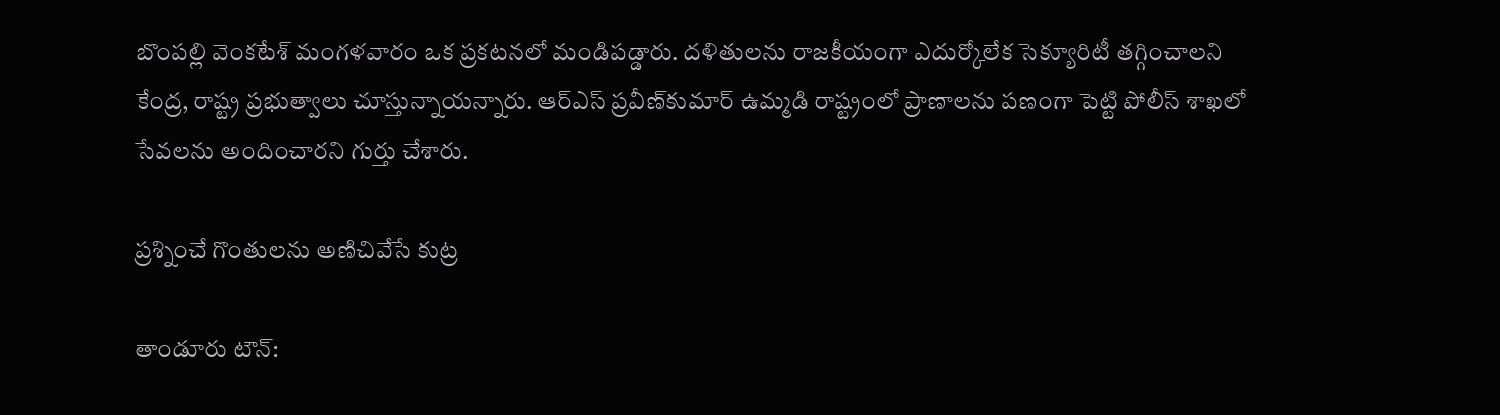బొంపల్లి వెంకటేశ్‌ మంగళవారం ఒక ప్రకటనలో మండిపడ్డారు. దళితులను రాజకీయంగా ఎదుర్కోలేక సెక్యూరిటీ తగ్గించాలని కేంద్ర, రాష్ట్ర ప్రభుత్వాలు చూస్తున్నాయన్నారు. ఆర్‌ఎస్‌ ప్రవీణ్‌కుమార్‌ ఉమ్మడి రాష్ట్రంలో ప్రాణాలను పణంగా పెట్టి పోలీస్‌ శాఖలో సేవలను అందించారని గుర్తు చేశారు.

ప్రశ్నించే గొంతులను అణిచివేసే కుట్ర

తాండూరు టౌన్‌: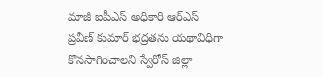మాజీ ఐపీఎస్‌ అధికారి ఆర్‌ఎస్‌ ప్రవీణ్‌ కుమార్‌ భద్రతను యథావిధిగా కొనసాగించాలని స్వేరోస్‌ జిల్లా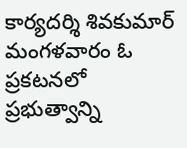కార్యదర్శి శివకుమార్‌ మంగళవారం ఓ ప్రకటనలో ప్రభుత్వాన్ని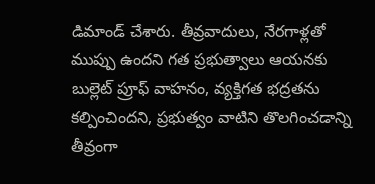డిమాండ్‌ చేశారు. తీవ్రవాదులు, నేరగాళ్లతో ముప్పు ఉందని గత ప్రభుత్వాలు ఆయనకు బుల్లెట్‌ ప్రూఫ్‌ వాహనం, వ్యక్తిగత భద్రతను కల్పించిందని, ప్రభుత్వం వాటిని తొలగించడాన్ని తీవ్రంగా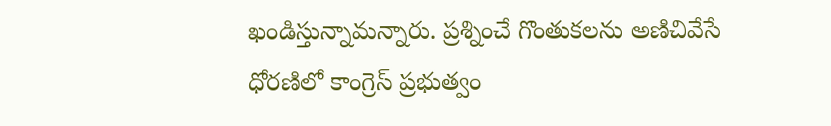ఖండిస్తున్నామన్నారు. ప్రశ్నించే గొంతుకలను అణిచివేసే ధోరణిలో కాంగ్రెస్‌ ప్రభుత్వం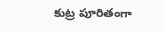కుట్ర పూరితంగా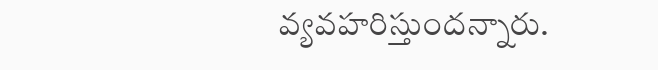వ్యవహరిస్తుందన్నారు.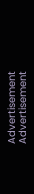Advertisement
Advertisement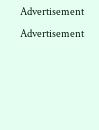Advertisement
Advertisement